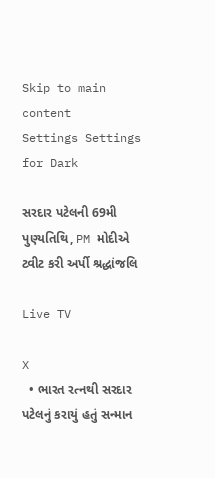Skip to main content
Settings Settings for Dark

સરદાર પટેલની 69મી પુણ્યતિથિ, PM મોદીએ ટ્વીટ કરી અર્પી શ્રદ્ધાંજલિ

Live TV

X
  • ભારત રત્નથી સરદાર પટેલનું કરાયું હતું સન્માન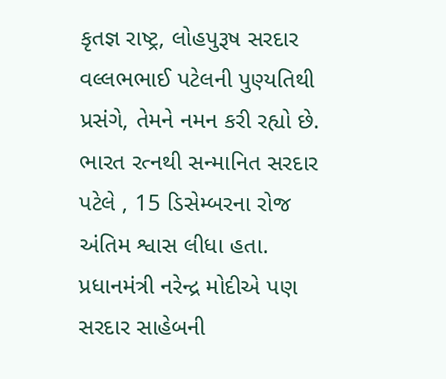કૃતજ્ઞ રાષ્ટ્ર, લોહપુરૂષ સરદાર વલ્લભભાઈ પટેલની પુણ્યતિથી પ્રસંગે, તેમને નમન કરી રહ્યો છે. ભારત રત્નથી સન્માનિત સરદાર પટેલે , 15 ડિસેમ્બરના રોજ અંતિમ શ્વાસ લીધા હતા. પ્રધાનમંત્રી નરેન્દ્ર મોદીએ પણ સરદાર સાહેબની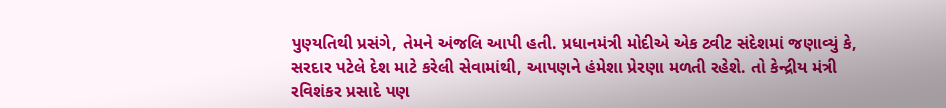પુણ્યતિથી પ્રસંગે, તેમને અંજલિ આપી હતી. પ્રધાનમંત્રી મોદીએ એક ટ્વીટ સંદેશમાં જણાવ્યું કે, સરદાર પટેલે દેશ માટે કરેલી સેવામાંથી, આપણને હંમેશા પ્રેરણા મળતી રહેશે. તો કેન્દ્રીય મંત્રી રવિશંકર પ્રસાદે પણ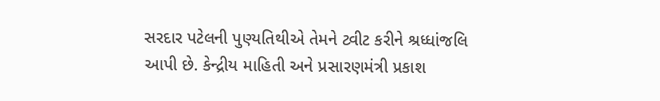સરદાર પટેલની પુણ્યતિથીએ તેમને ટ્વીટ કરીને શ્રધ્ધાંજલિ આપી છે. કેન્દ્રીય માહિતી અને પ્રસારણમંત્રી પ્રકાશ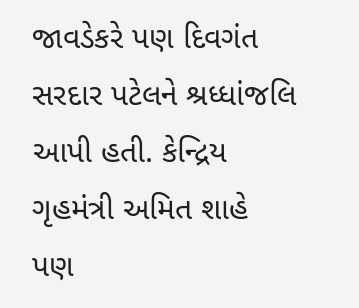જાવડેકરે પણ દિવગંત સરદાર પટેલને શ્રધ્ધાંજલિ આપી હતી. કેન્દ્રિય ગૃહમંત્રી અમિત શાહે પણ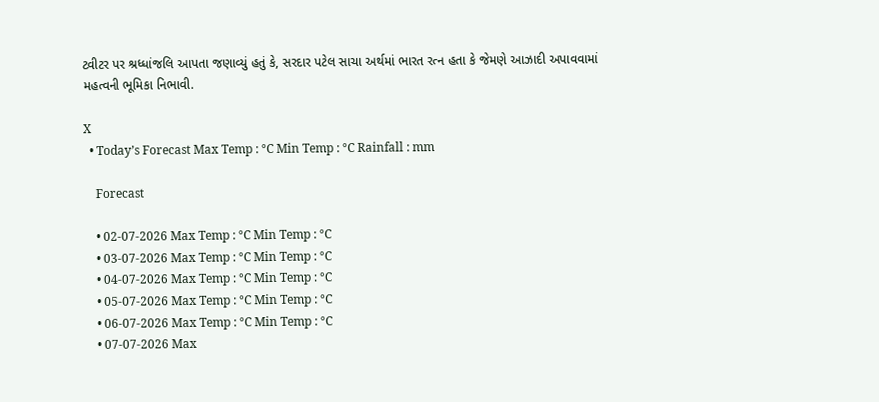ટ્વીટર પર શ્રધ્ધાંજલિ આપતા જણાવ્યું હતું કે, સરદાર પટેલ સાચા અર્થમાં ભારત રત્ન હતા કે જેમણે આઝાદી અપાવવામાં મહત્વની ભૂમિકા નિભાવી.

X
  • Today’s Forecast Max Temp : °C Min Temp : °C Rainfall : mm

    Forecast

    • 02-07-2026 Max Temp : °C Min Temp : °C
    • 03-07-2026 Max Temp : °C Min Temp : °C
    • 04-07-2026 Max Temp : °C Min Temp : °C
    • 05-07-2026 Max Temp : °C Min Temp : °C
    • 06-07-2026 Max Temp : °C Min Temp : °C
    • 07-07-2026 Max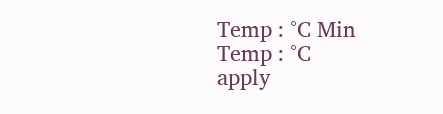Temp : °C Min Temp : °C
apply